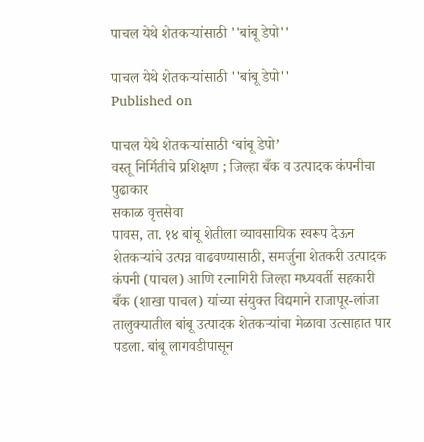पाचल येथे शेतकऱ्यांसाठी ''बांबू डेपो''

पाचल येथे शेतकऱ्यांसाठी ''बांबू डेपो''
Published on

पाचल येथे शेतकऱ्यांसाठी ‘बांबू डेपो’
वस्तू निर्मितीचे प्रशिक्षण ; जिल्हा बँक व उत्पादक कंपनीचा पुढाकार
सकाळ वृत्तसेवा
पावस, ता. १४ बांबू शेतीला व्यावसायिक स्वरूप देऊन शेतकऱ्यांचे उत्पन्न वाढवण्यासाठी, समर्जुना शेतकरी उत्पादक कंपनी (पाचल) आणि रत्नागिरी जिल्हा मध्यवर्ती सहकारी बँक (शाखा पाचल) यांच्या संयुक्त विद्यमाने राजापूर-लांजा तालुक्यातील बांबू उत्पादक शेतकऱ्यांचा मेळावा उत्साहात पार पडला. बांबू लागवडीपासून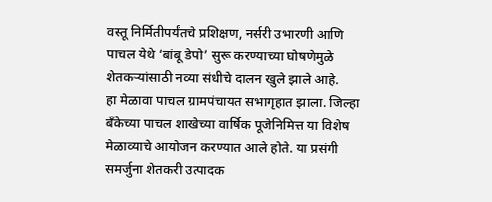वस्तू निर्मितीपर्यंतचे प्रशिक्षण, नर्सरी उभारणी आणि पाचल येथे ‘बांबू डेपो’ सुरू करण्याच्या घोषणेमुळे शेतकऱ्यांसाठी नव्या संधीचे दालन खुले झाले आहे.
हा मेळावा पाचल ग्रामपंचायत सभागृहात झाला. जिल्हा बँकेच्या पाचल शाखेच्या वार्षिक पूजेनिमित्त या विशेष मेळाव्याचे आयोजन करण्यात आले होते. या प्रसंगी समर्जुना शेतकरी उत्पादक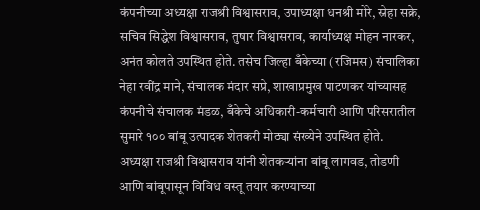कंपनीच्या अध्यक्षा राजश्री विश्वासराव, उपाध्यक्षा धनश्री मोरे, स्नेहा सक्रे, सचिव सिद्धेश विश्वासराव, तुषार विश्वासराव, कार्याध्यक्ष मोहन नारकर, अनंत कोलते उपस्थित होते. तसेच जिल्हा बँकेच्या (रजिमस) संचालिका नेहा रवींद्र माने, संचालक मंदार सप्रे, शाखाप्रमुख पाटणकर यांच्यासह कंपनीचे संचालक मंडळ, बँकेचे अधिकारी-कर्मचारी आणि परिसरातील सुमारे १०० बांबू उत्पादक शेतकरी मोठ्या संख्येने उपस्थित होते.
अध्यक्षा राजश्री विश्वासराव यांनी शेतकऱ्यांना बांबू लागवड, तोडणी आणि बांबूपासून विविध वस्तू तयार करण्याच्या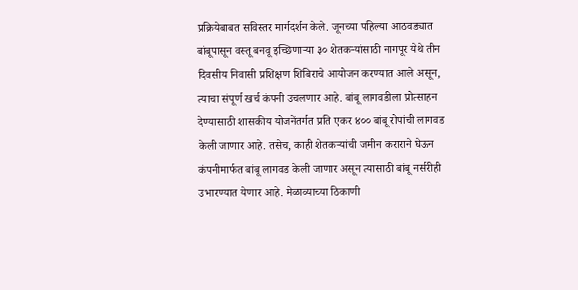प्रक्रियेबाबत सविस्तर मार्गदर्शन केले. जूनच्या पहिल्या आठवड्यात बांबूपासून वस्तू बनवू इच्छिणाऱ्या ३० शेतकऱ्यांसाठी नागपूर येथे तीन दिवसीय निवासी प्रशिक्षण शिबिराचे आयोजन करण्यात आले असून, त्याचा संपूर्ण खर्च कंपनी उचलणार आहे. बांबू लागवडीला प्रोत्साहन देण्यासाठी शासकीय योजनेंतर्गत प्रति एकर ४०० बांबू रोपांची लागवड केली जाणार आहे. तसेच, काही शेतकऱ्यांची जमीन कराराने घेऊन कंपनीमार्फत बांबू लागवड केली जाणार असून त्यासाठी बांबू नर्सरीही उभारण्यात येणार आहे. मेळाव्याच्या ठिकाणी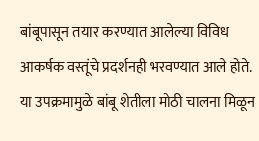बांबूपासून तयार करण्यात आलेल्या विविध आकर्षक वस्तूंचे प्रदर्शनही भरवण्यात आले होते. या उपक्रमामुळे बांबू शेतीला मोठी चालना मिळून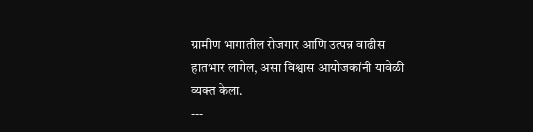ग्रामीण भागातील रोजगार आणि उत्पन्न वाढीस हातभार लागेल, असा विश्वास आयोजकांनी यावेळी व्यक्त केला.
---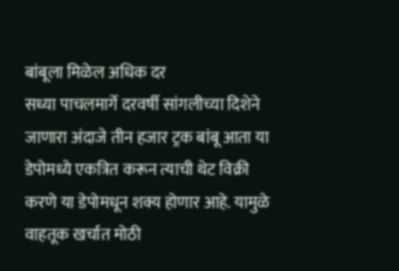बांबूला मिळेल अधिक दर
सध्या पाचलमार्गे दरवर्षी सांगलीच्या दिशेने जाणारा अंदाजे तीन हजार ट्रक बांबू आता या डेपोमध्ये एकत्रित करून त्याची थेट विक्री करणे या डेपोमधून शक्य होणार आहे. यामुळे वाहतूक खर्चात मोठी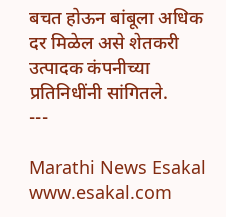बचत होऊन बांबूला अधिक दर मिळेल असे शेतकरी उत्पादक कंपनीच्या प्रतिनिधींनी सांगितले.
---

Marathi News Esakal
www.esakal.com